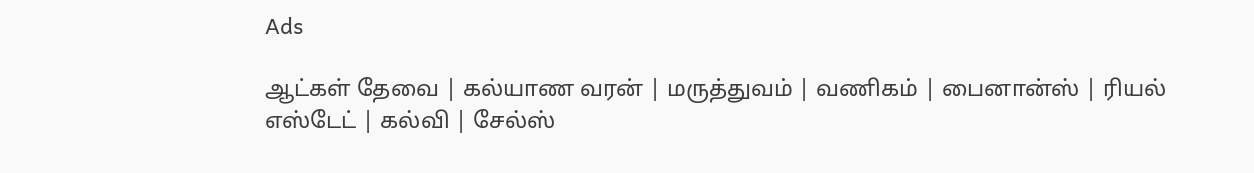Ads

ஆட்கள் தேவை | கல்யாண வரன் | மருத்துவம் | வணிகம் | பைனான்ஸ் | ரியல் எஸ்டேட் | கல்வி | சேல்ஸ்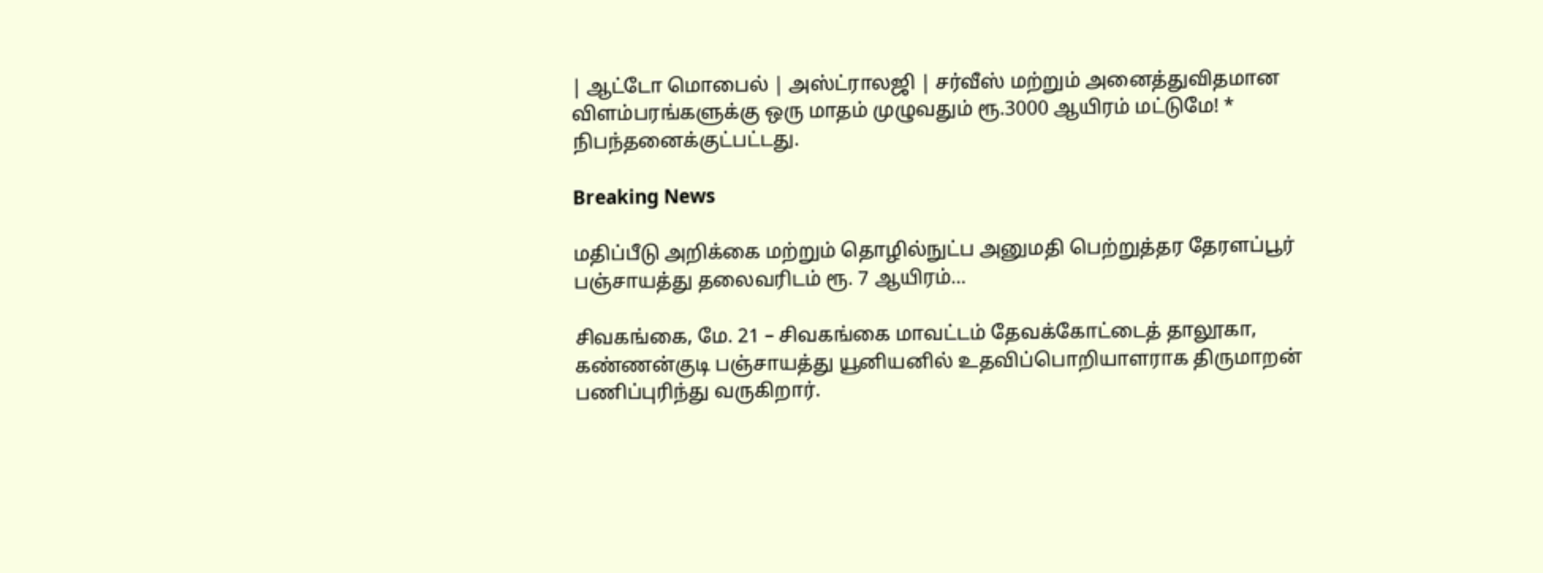| ஆட்டோ மொபைல் | அஸ்ட்ராலஜி | சர்வீஸ் மற்றும் அனைத்துவிதமான விளம்பரங்களுக்கு ஒரு மாதம் முழுவதும் ரூ.3000 ஆயிரம் மட்டுமே! * நிபந்தனைக்குட்பட்டது.

Breaking News

மதிப்பீடு அறிக்கை மற்றும் தொழில்நுட்ப அனுமதி பெற்றுத்தர தேரளப்பூர் பஞ்சாயத்து தலைவரிடம் ரூ. 7 ஆயிரம்...

சிவகங்கை, மே. 21 – சிவகங்கை மாவட்டம் தேவக்கோட்டைத் தாலூகா, கண்ணன்குடி பஞ்சாயத்து யூனியனில் உதவிப்பொறியாளராக திருமாறன் பணிப்புரிந்து வருகிறார்.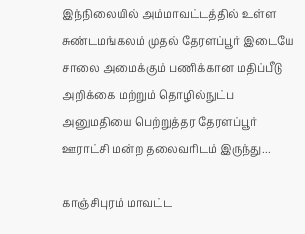இந்நிலையில் அம்மாவட்டத்தில் உள்ள சுண்டமங்கலம் முதல் தேரளப்பூர் இடையே சாலை அமைக்கும் பணிக்கான மதிப்பீடு அறிக்கை மற்றும் தொழில்நுட்ப அனுமதியை பெற்றுத்தர தேரளப்பூர் ஊராட்சி மன்ற தலைவரிடம் இருந்து...

காஞ்சிபுரம் மாவட்ட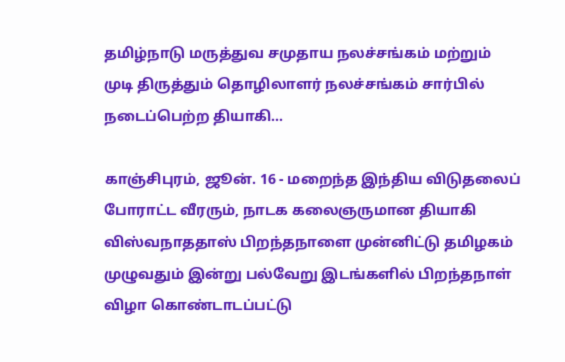தமிழ்நாடு மருத்துவ சமுதாய நலச்சங்கம் மற்றும் முடி திருத்தும் தொழிலாளர் நலச்சங்கம் சார்பில் நடைப்பெற்ற தியாகி...

காஞ்சிபுரம், ஜூன். 16 - மறைந்த இந்திய விடுதலைப் போராட்ட வீரரும், நாடக கலைஞருமான தியாகி விஸ்வநாததாஸ் பிறந்தநாளை முன்னிட்டு தமிழகம் முழுவதும் இன்று பல்வேறு இடங்களில் பிறந்தநாள் விழா கொண்டாடப்பட்டு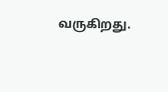வருகிறது.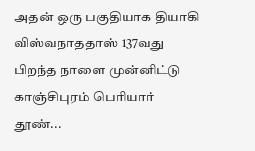அதன் ஒரு பகுதியாக தியாகி விஸ்வநாததாஸ் 137வது பிறந்த நாளை முன்னிட்டு காஞ்சிபுரம் பெரியார் தூண்...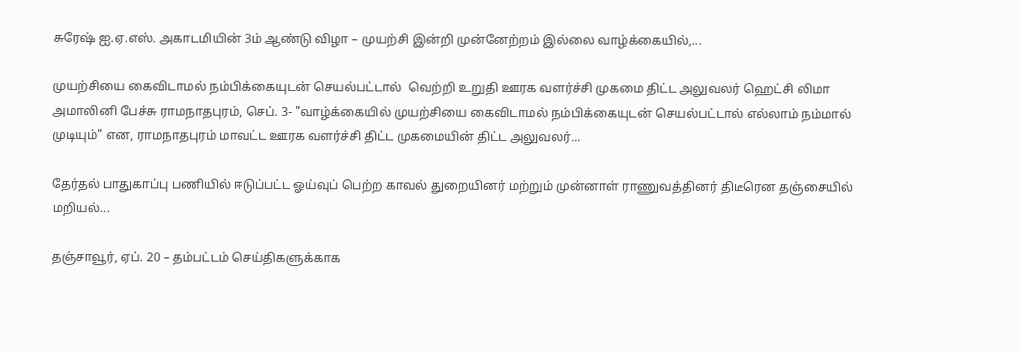சுரேஷ் ஐ.ஏ.எஸ். அகாடமியின் 3ம் ஆண்டு விழா – முயற்சி இன்றி முன்னேற்றம் இல்லை வாழ்க்கையில்,...

முயற்சியை கைவிடாமல் நம்பிக்கையுடன் செயல்பட்டால்  வெற்றி உறுதி ஊரக வளர்ச்சி முகமை திட்ட அலுவலர் ஹெட்சி லிமா அமாலினி பேச்சு ராமநாதபுரம், செப். 3- "வாழ்க்கையில் முயற்சியை கைவிடாமல் நம்பிக்கையுடன் செயல்பட்டால் எல்லாம் நம்மால் முடியும்" என, ராமநாதபுரம் மாவட்ட ஊரக வளர்ச்சி திட்ட முகமையின் திட்ட அலுவலர்...

தேர்தல் பாதுகாப்பு பணியில் ஈடுப்பட்ட ஓய்வுப் பெற்ற காவல் துறையினர் மற்றும் முன்னாள் ராணுவத்தினர் திடீரென தஞ்சையில் மறியல்...

தஞ்சாவூர், ஏப். 20 – தம்பட்டம் செய்திகளுக்காக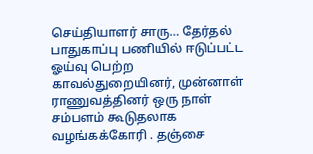செய்தியாளர் சாரு… தேர்தல் பாதுகாப்பு பணியில் ஈடுப்பட்ட ஓய்வு பெற்ற காவல்துறையினர், முன்னாள் ராணுவத்தினர் ஒரு நாள் சம்பளம் கூடுதலாக வழங்கக்கோரி . தஞ்சை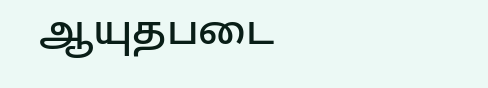ஆயுதபடை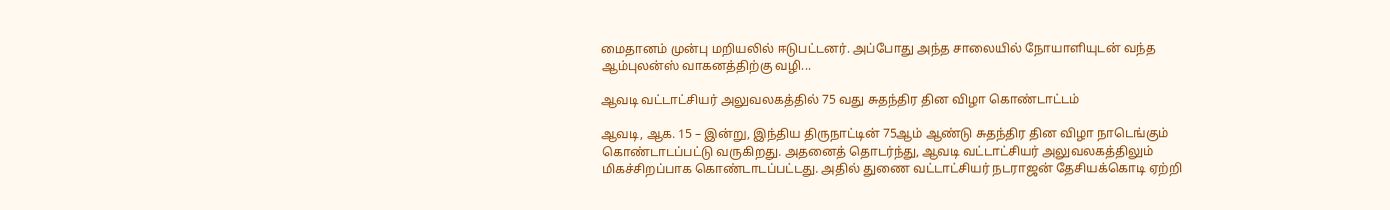மைதானம் முன்பு மறியலில் ஈடுபட்டனர். அப்போது அந்த சாலையில் நோயாளியுடன் வந்த ஆம்புலன்ஸ் வாகனத்திற்கு வழி...

ஆவடி வட்டாட்சியர் அலுவலகத்தில் 75 வது சுதந்திர தின விழா கொண்டாட்டம்

ஆவடி, ஆக. 15 – இன்று, இந்திய திருநாட்டின் 75ஆம் ஆண்டு சுதந்திர தின விழா நாடெங்கும் கொண்டாடப்பட்டு வருகிறது. அதனைத் தொடர்ந்து, ஆவடி வட்டாட்சியர் அலுவலகத்திலும் மிகச்சிறப்பாக கொண்டாடப்பட்டது. அதில் துணை வட்டாட்சியர் நடராஜன் தேசியக்கொடி ஏற்றி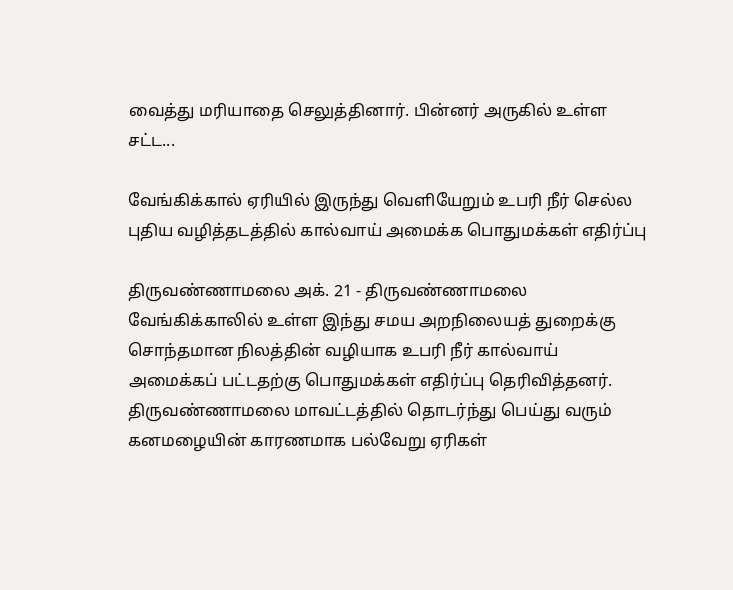வைத்து மரியாதை செலுத்தினார். பின்னர் அருகில் உள்ள சட்ட...

வேங்கிக்கால் ஏரியில் இருந்து வெளியேறும் உபரி நீர் செல்ல புதிய வழித்தடத்தில் கால்வாய் அமைக்க பொதுமக்கள் எதிர்ப்பு

திருவண்ணாமலை அக். 21 - திருவண்ணாமலை வேங்கிக்காலில் உள்ள இந்து சமய அறநிலையத் துறைக்கு சொந்தமான நிலத்தின் வழியாக உபரி நீர் கால்வாய் அமைக்கப் பட்டதற்கு பொதுமக்கள் எதிர்ப்பு தெரிவித்தனர். திருவண்ணாமலை மாவட்டத்தில் தொடர்ந்து பெய்து வரும் கனமழையின் காரணமாக பல்வேறு ஏரிகள்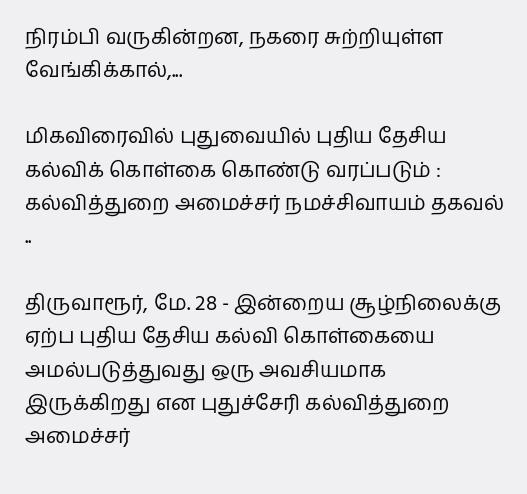நிரம்பி வருகின்றன, நகரை சுற்றியுள்ள வேங்கிக்கால்,...

மிகவிரைவில் புதுவையில் புதிய தேசிய கல்விக் கொள்கை கொண்டு வரப்படும் : கல்வித்துறை அமைச்சர் நமச்சிவாயம் தகவல் ..

திருவாரூர், மே. 28 - இன்றைய சூழ்நிலைக்கு ஏற்ப புதிய தேசிய கல்வி கொள்கையை அமல்படுத்துவது ஒரு அவசியமாக இருக்கிறது என புதுச்சேரி கல்வித்துறை அமைச்சர்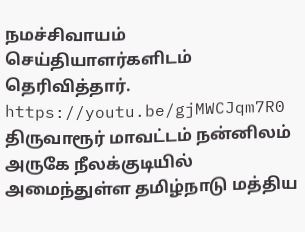நமச்சிவாயம் செய்தியாளர்களிடம் தெரிவித்தார். https://youtu.be/gjMWCJqm7R0 திருவாரூர் மாவட்டம் நன்னிலம் அருகே நீலக்குடியில் அமைந்துள்ள தமிழ்நாடு மத்திய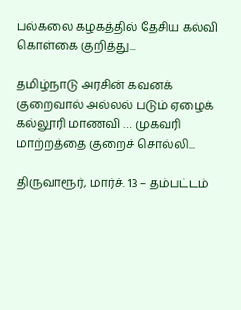பல்கலை கழகத்தில் தேசிய கல்வி கொள்கை குறித்து...

தமிழ்நாடு அரசின் கவனக் குறைவால் அல்லல் படும் ஏழைக் கல்லூரி மாணவி … முகவரி மாற்றத்தை குறைச் சொல்லி...

திருவாரூர், மார்ச். 13 – தம்பட்டம்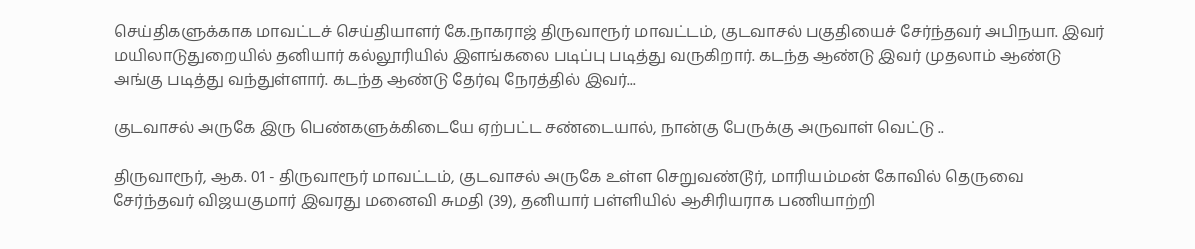செய்திகளுக்காக மாவட்டச் செய்தியாளர் கே.நாகராஜ் திருவாரூர் மாவட்டம், குடவாசல் பகுதியைச் சேர்ந்தவர் அபிநயா. இவர் மயிலாடுதுறையில் தனியார் கல்லூரியில் இளங்கலை படிப்பு படித்து வருகிறார். கடந்த ஆண்டு இவர் முதலாம் ஆண்டு அங்கு படித்து வந்துள்ளார். கடந்த ஆண்டு தேர்வு நேரத்தில் இவர்...

குடவாசல் அருகே இரு பெண்களுக்கிடையே ஏற்பட்ட சண்டையால், நான்கு பேருக்கு அருவாள் வெட்டு ..

திருவாரூர், ஆக. 01 - திருவாரூர் மாவட்டம், குடவாசல் அருகே உள்ள செறுவண்டூர், மாரியம்மன் கோவில் தெருவை சேர்ந்தவர் விஜயகுமார் இவரது மனைவி சுமதி (39), தனியார் பள்ளியில் ஆசிரியராக பணியாற்றி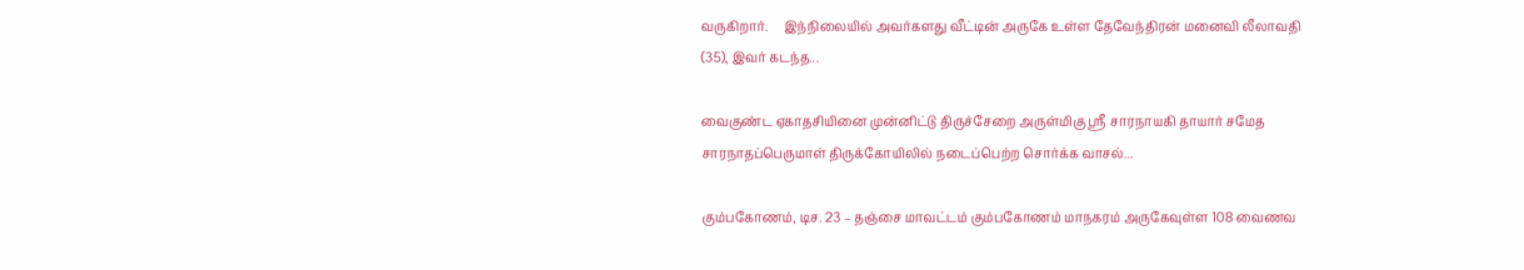வருகிறார்.     இந்நிலையில் அவர்களது வீட்டின் அருகே உள்ள தேவேந்திரன் மனைவி லீலாவதி (35), இவர் கடந்த...

வைகுண்ட ஏகாதசியினை முன்னிட்டு திருச்சேறை அருள்மிகு ஸ்ரீ சாரநாயகி தாயார் சமேத சாரநாதப்பெருமாள் திருக்கோயிலில் நடைப்பெற்ற சொர்க்க வாசல்...

கும்பகோணம், டிச. 23 – தஞ்சை மாவட்டம் கும்பகோணம் மாநகரம் அருகேவுள்ள 108 வைணவ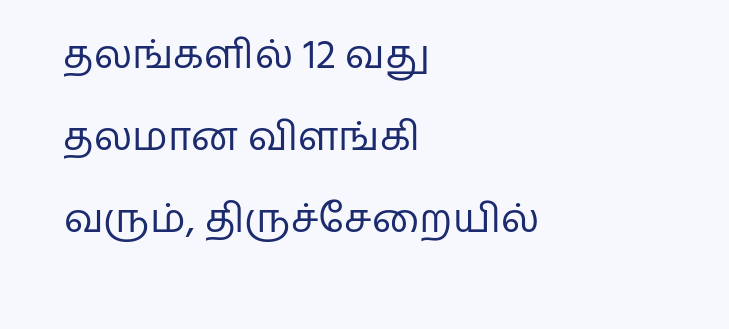தலங்களில் 12 வது தலமான விளங்கி வரும், திருச்சேறையில்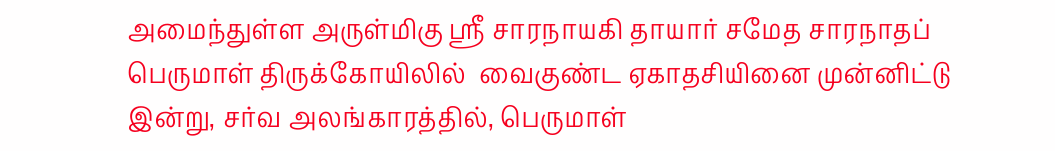அமைந்துள்ள அருள்மிகு ஸ்ரீ சாரநாயகி தாயார் சமேத சாரநாதப் பெருமாள் திருக்கோயிலில்  வைகுண்ட ஏகாதசியினை முன்னிட்டு இன்று, சர்வ அலங்காரத்தில், பெருமாள்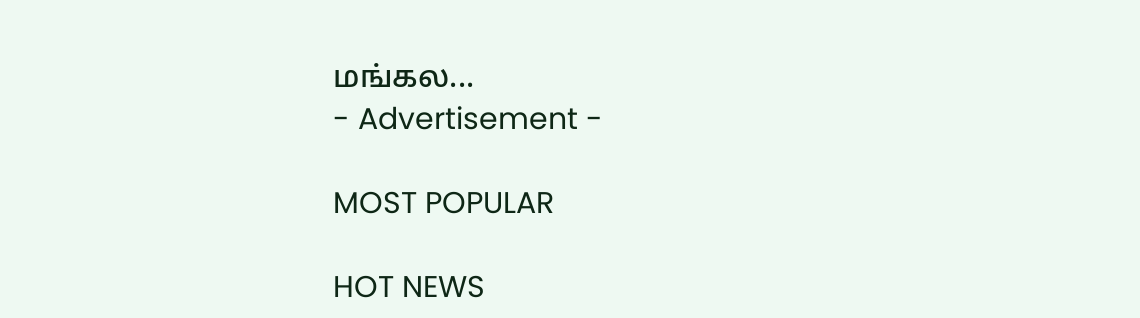மங்கல...
- Advertisement -

MOST POPULAR

HOT NEWS